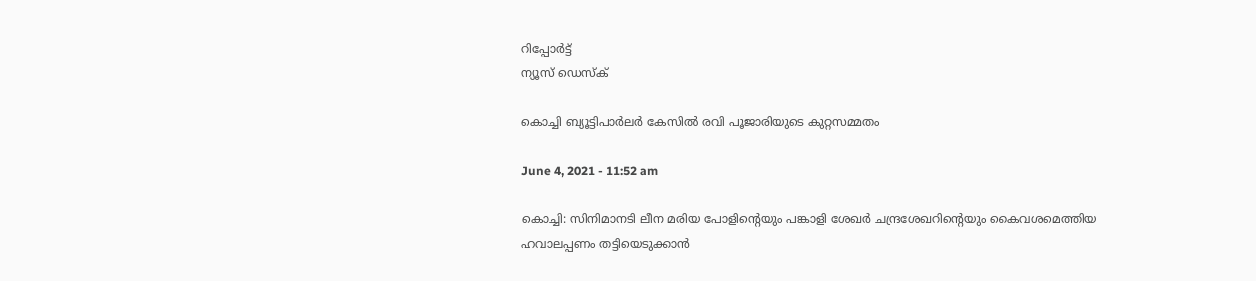റിപ്പോര്‍ട്ട്
ന്യൂസ് ഡെസ്ക്

കൊച്ചി ബ്യൂട്ടിപാര്‍ലര്‍ കേസില്‍ രവി പൂജാരിയുടെ കുറ്റസമ്മതം

June 4, 2021 - 11:52 am

കൊച്ചി: സിനിമാനടി ലീന മരിയ പോളിന്റെയും പങ്കാളി ശേഖര്‍ ചന്ദ്രശേഖറിന്റെയും കൈവശമെത്തിയ ഹവാലപ്പണം തട്ടിയെടുക്കാന്‍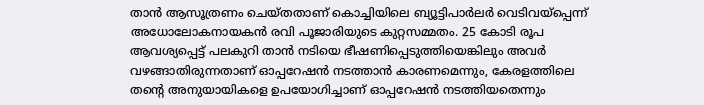താന്‍ ആസൂത്രണം ചെയ്‌തതാണ്‌ കൊച്ചിയിലെ ബ്യൂട്ടിപാര്‍ലര്‍ വെടിവയ്‌പ്പെന്ന്‌ അധോലോകനായകന്‍ രവി പൂജാരിയുടെ കുറ്റസമ്മതം. 25 കോടി രൂപ ആവശ്യപ്പെട്ട്‌ പലകുറി താന്‍ നടിയെ ഭീഷണിപ്പെടുത്തിയെങ്കിലും അവര്‍ വഴങ്ങാതിരുന്നതാണ്‌ ഓപ്പറേഷന്‍ നടത്താന്‍ കാരണമെന്നും, കേരളത്തിലെ തന്റെ അനുയായികളെ ഉപയോഗിച്ചാണ്‌ ഓപ്പറേഷന്‍ നടത്തിയതെന്നും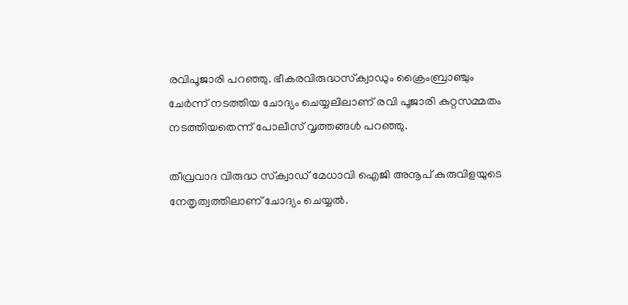രവിപൂജാരി പറഞ്ഞു. ഭീകരവിരുദ്ധസ്‌ക്വാഡും ക്രൈംബ്രാഞ്ചും ചേര്‍ന്ന്‌ നടത്തിയ ചോദ്യം ചെയ്യലിലാണ്‌ രവി പൂജാരി കുറ്റസമ്മതം നടത്തിയതെന്ന്‌ പോലീസ്‌ വൃത്തങ്ങള്‍ പറഞ്ഞു.

തീവ്രവാദ വിരുദ്ധ സ്‌ക്വാഡ്‌ മേധാവി ഐജി അനൂപ്‌ കുരുവിളയുടെ നേതൃത്വത്തിലാണ്‌ ചോദ്യം ചെയ്യല്‍.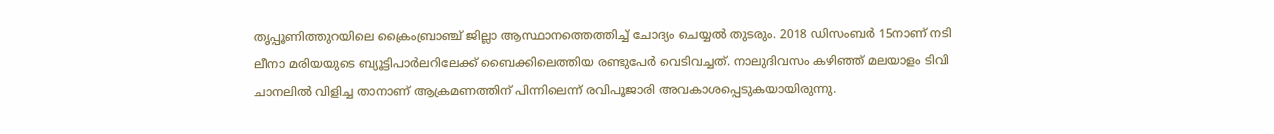തൃപ്പൂണിത്തുറയിലെ ക്രൈംബ്രാഞ്ച്‌ ജില്ലാ ആസ്ഥാനത്തെത്തിച്ച്‌ ചോദ്യം ചെയ്യല്‍ തുടരും. 2018 ഡിസംബര്‍ 15നാണ്‌ നടി ലീനാ മരിയയുടെ ബ്യൂട്ടിപാര്‍ലറിലേക്ക്‌ ബൈക്കിലെത്തിയ രണ്ടുപേര്‍ വെടിവച്ചത്‌. നാലുദിവസം കഴിഞ്ഞ്‌ മലയാളം ടിവി ചാനലില്‍ വിളിച്ച താനാണ്‌ ആക്രമണത്തിന്‌ പിന്നിലെന്ന്‌ രവിപൂജാരി അവകാശപ്പെടുകയായിരുന്നു.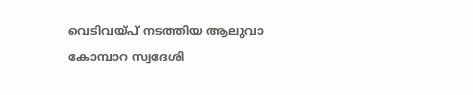വെടിവയ്‌പ്‌ നടത്തിയ ആലുവാ കോമ്പാറ സ്വദേശി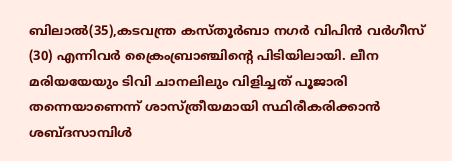ബിലാല്‍(35),കടവന്ത്ര കസ്‌തൂര്‍ബാ നഗര്‍ വിപിന്‍ വര്‍ഗീസ്‌ (30) എന്നിവര്‍ ക്രൈംബ്രാഞ്ചിന്റെ പിടിയിലായി. ലീന മരിയയേയും ടിവി ചാനലിലും വിളിച്ചത്‌ പൂജാരി തന്നെയാണെന്ന്‌ ശാസ്‌ത്രീയമായി സ്ഥിരീകരിക്കാന്‍ ശബ്ദസാമ്പിള്‍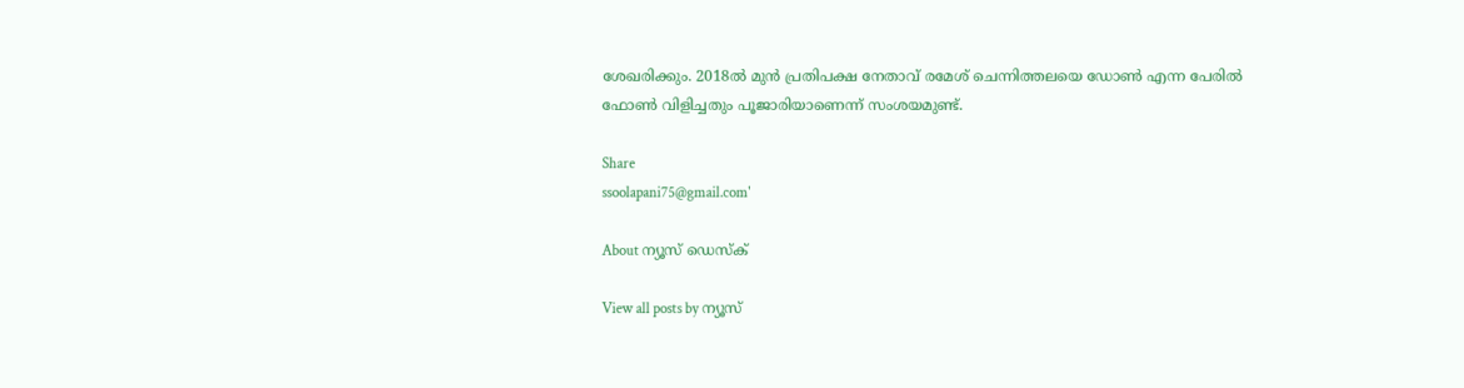ശേഖരിക്കും. 2018ല്‍ മുന്‍ പ്രതിപക്ഷ നേതാവ്‌ രമേശ്‌ ചെന്നിത്തലയെ ഡോണ്‍ എന്ന പേരില്‍ ഫോണ്‍ വിളിച്ചതും പൂജാരിയാണെന്ന്‌ സംശയമുണ്ട്‌.

Share
ssoolapani75@gmail.com'

About ന്യൂസ് ഡെസ്ക്

View all posts by ന്യൂസ്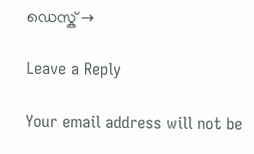ഡെസ്ക് →

Leave a Reply

Your email address will not be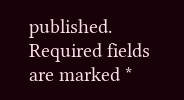published. Required fields are marked *